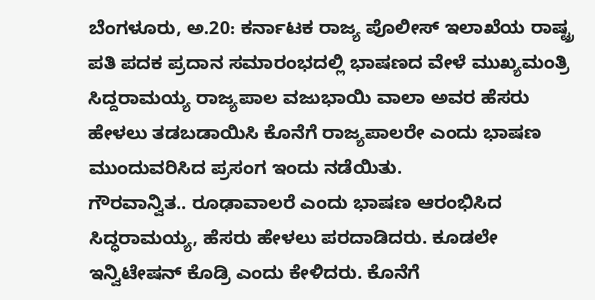ಬೆಂಗಳೂರು, ಅ.20: ಕರ್ನಾಟಕ ರಾಜ್ಯ ಪೊಲೀಸ್ ಇಲಾಖೆಯ ರಾಷ್ಟ್ರ ಪತಿ ಪದಕ ಪ್ರದಾನ ಸಮಾರಂಭದಲ್ಲಿ ಭಾಷಣದ ವೇಳೆ ಮುಖ್ಯಮಂತ್ರಿ ಸಿದ್ದರಾಮಯ್ಯ ರಾಜ್ಯಪಾಲ ವಜುಭಾಯಿ ವಾಲಾ ಅವರ ಹೆಸರು ಹೇಳಲು ತಡಬಡಾಯಿಸಿ ಕೊನೆಗೆ ರಾಜ್ಯಪಾಲರೇ ಎಂದು ಭಾಷಣ ಮುಂದುವರಿಸಿದ ಪ್ರಸಂಗ ಇಂದು ನಡೆಯಿತು.
ಗೌರವಾನ್ವಿತ.. ರೂಢಾವಾಲರೆ ಎಂದು ಭಾಷಣ ಆರಂಭಿಸಿದ ಸಿದ್ಧರಾಮಯ್ಯ, ಹೆಸರು ಹೇಳಲು ಪರದಾಡಿದರು. ಕೂಡಲೇ ಇನ್ವಿಟೇಷನ್ ಕೊಡ್ರಿ ಎಂದು ಕೇಳಿದರು. ಕೊನೆಗೆ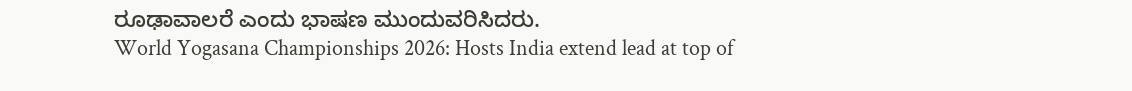ರೂಢಾವಾಲರೆ ಎಂದು ಭಾಷಣ ಮುಂದುವರಿಸಿದರು.
World Yogasana Championships 2026: Hosts India extend lead at top of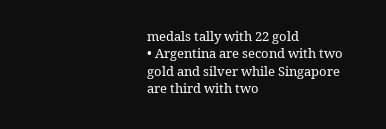medals tally with 22 gold
• Argentina are second with two gold and silver while Singapore are third with two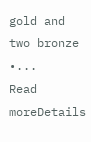gold and two bronze •...
Read moreDetails